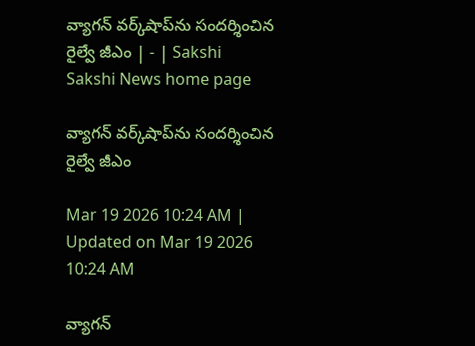వ్యాగన్‌ వర్క్‌షాప్‌ను సందర్శించిన రైల్వే జీఎం | - | Sakshi
Sakshi News home page

వ్యాగన్‌ వర్క్‌షాప్‌ను సందర్శించిన రైల్వే జీఎం

Mar 19 2026 10:24 AM | Updated on Mar 19 2026 10:24 AM

వ్యాగన్‌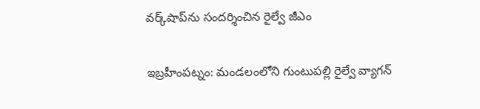వర్క్‌షాప్‌ను సందర్శించిన రైల్వే జీఎం

ఇబ్రహీంపట్నం: మండలంలోని గుంటుపల్లి రైల్వే వ్యాగన్‌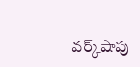వర్క్‌షాపు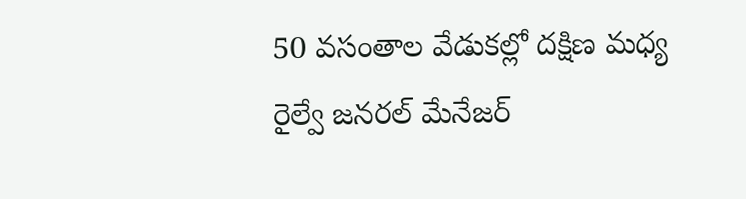50 వసంతాల వేడుకల్లో దక్షిణ మధ్య రైల్వే జనరల్‌ మేనేజర్‌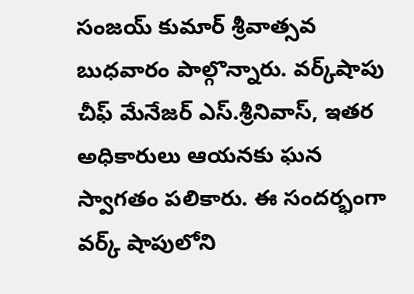సంజయ్‌ కుమార్‌ శ్రీవాత్సవ బుధవారం పాల్గొన్నారు. వర్క్‌షాపు చీఫ్‌ మేనేజర్‌ ఎస్‌.శ్రీనివాస్‌, ఇతర అధికారులు ఆయనకు ఘన స్వాగతం పలికారు. ఈ సందర్భంగా వర్క్‌ షాపులోని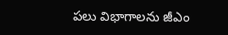పలు విభాగాలను జీఎం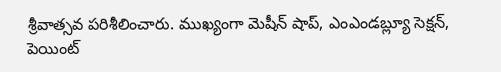శ్రీవాత్సవ పరిశీలించారు. ముఖ్యంగా మెషీన్‌ షాప్‌, ఎంఎండబ్ల్యూ సెక్షన్‌, పెయింట్‌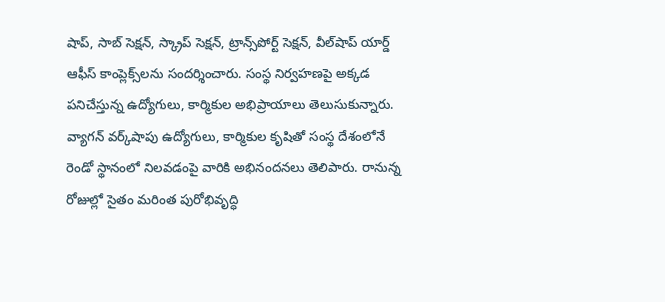షాప్‌, సాబ్‌ సెక్షన్‌, స్క్రాప్‌ సెక్షన్‌, ట్రాన్స్‌పోర్ట్‌ సెక్షన్‌, వీల్‌షాప్‌ యార్డ్‌ ఆఫీస్‌ కాంప్లెక్స్‌లను సందర్శించారు. సంస్థ నిర్వహణపై అక్కడ పనిచేస్తున్న ఉద్యోగులు, కార్మికుల అభిప్రాయాలు తెలుసుకున్నారు. వ్యాగన్‌ వర్క్‌షాపు ఉద్యోగులు, కార్మికుల కృషితో సంస్థ దేశంలోనే రెండో స్థానంలో నిలవడంపై వారికి అభినందనలు తెలిపారు. రానున్న రోజుల్లో సైతం మరింత పురోభివృద్ధి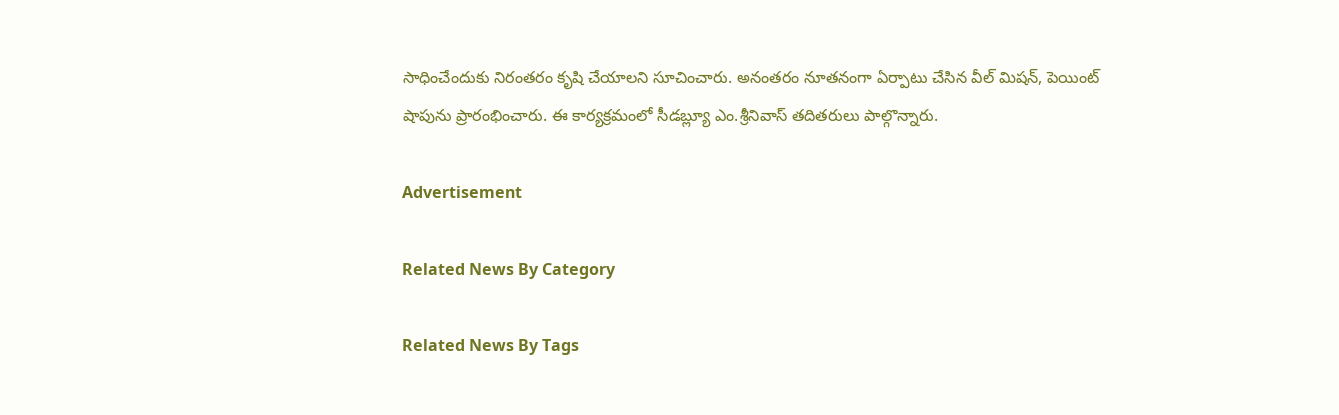సాధించేందుకు నిరంతరం కృషి చేయాలని సూచించారు. అనంతరం నూతనంగా ఏర్పాటు చేసిన వీల్‌ మిషన్‌, పెయింట్‌ షాపును ప్రారంభించారు. ఈ కార్యక్రమంలో సీడబ్ల్యూ ఎం.శ్రీనివాస్‌ తదితరులు పాల్గొన్నారు.

Advertisement

Related News By Category

Related News By Tags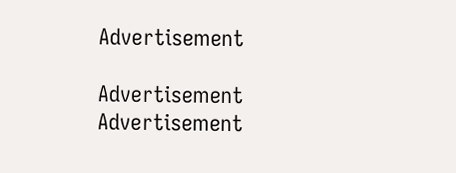Advertisement

Advertisement
Advertisement